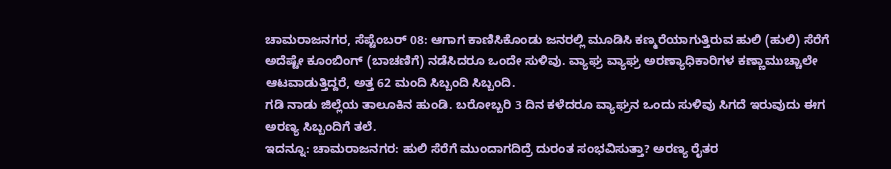ಚಾಮರಾಜನಗರ, ಸೆಪ್ಟೆಂಬರ್ 08: ಆಗಾಗ ಕಾಣಿಸಿಕೊಂಡು ಜನರಲ್ಲಿ ಮೂಡಿಸಿ ಕಣ್ಮರೆಯಾಗುತ್ತಿರುವ ಹುಲಿ (ಹುಲಿ) ಸೆರೆಗೆ ಅದೆಷ್ಟೇ ಕೂಂಬಿಂಗ್ (ಬಾಚಣಿಗೆ) ನಡೆಸಿದರೂ ಒಂದೇ ಸುಳಿವು. ವ್ಯಾಘ್ರ ವ್ಯಾಘ್ರ ಅರಣ್ಯಾಧಿಕಾರಿಗಳ ಕಣ್ಣಾಮುಚ್ಚಾಲೇ ಆಟವಾಡುತ್ತಿದ್ದರೆ, ಅತ್ತ 62 ಮಂದಿ ಸಿಬ್ಬಂದಿ ಸಿಬ್ಬಂದಿ.
ಗಡಿ ನಾಡು ಜಿಲ್ಲೆಯ ತಾಲೂಕಿನ ಹುಂಡಿ. ಬರೋಬ್ಬರಿ 3 ದಿನ ಕಳೆದರೂ ವ್ಯಾಘ್ರನ ಒಂದು ಸುಳಿವು ಸಿಗದೆ ಇರುವುದು ಈಗ ಅರಣ್ಯ ಸಿಬ್ಬಂದಿಗೆ ತಲೆ.
ಇದನ್ನೂ: ಚಾಮರಾಜನಗರ: ಹುಲಿ ಸೆರೆಗೆ ಮುಂದಾಗದಿದ್ರೆ ದುರಂತ ಸಂಭವಿಸುತ್ತಾ? ಅರಣ್ಯ ರೈತರ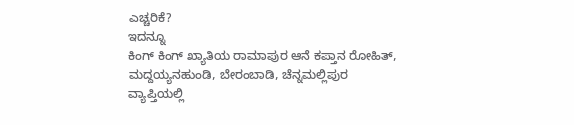ಎಚ್ಚರಿಕೆ?
ಇದನ್ನೂ
ಕಿಂಗ್ ಕಿಂಗ್ ಖ್ಯಾತಿಯ ರಾಮಾಪುರ ಆನೆ ಕಪ್ತಾನ ರೋಹಿತ್, ಮದ್ದಯ್ಯನಹುಂಡಿ, ಬೇರಂಬಾಡಿ, ಚೆನ್ನಮಲ್ಲಿಪುರ ವ್ಯಾಪ್ತಿಯಲ್ಲಿ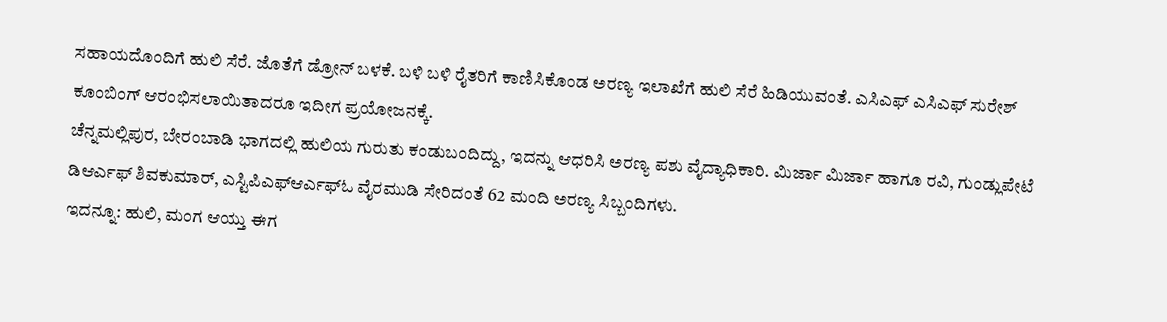ಸಹಾಯದೊಂದಿಗೆ ಹುಲಿ ಸೆರೆ. ಜೊತೆಗೆ ಡ್ರೋನ್ ಬಳಕೆ. ಬಳಿ ಬಳಿ ರೈತರಿಗೆ ಕಾಣಿಸಿಕೊಂಡ ಅರಣ್ಯ ಇಲಾಖೆಗೆ ಹುಲಿ ಸೆರೆ ಹಿಡಿಯುವಂತೆ. ಎಸಿಎಫ್ ಎಸಿಎಫ್ ಸುರೇಶ್ ಕೂಂಬಿಂಗ್ ಆರಂಭಿಸಲಾಯಿತಾದರೂ ಇದೀಗ ಪ್ರಯೋಜನಕ್ಕೆ.
ಚೆನ್ನಮಲ್ಲಿಪುರ, ಬೇರಂಬಾಡಿ ಭಾಗದಲ್ಲಿ ಹುಲಿಯ ಗುರುತು ಕಂಡುಬಂದಿದ್ದು, ಇದನ್ನು ಆಧರಿಸಿ ಅರಣ್ಯ ಪಶು ವೈದ್ಯಾಧಿಕಾರಿ. ಮಿರ್ಜಾ ಮಿರ್ಜಾ ಹಾಗೂ ರವಿ, ಗುಂಡ್ಲುಪೇಟೆ ಡಿಆರ್ಎಫ್ ಶಿವಕುಮಾರ್, ಎಸ್ಟಿಪಿಎಫ್ಆರ್ಎಫ್ಓ ವೈರಮುಡಿ ಸೇರಿದಂತೆ 62 ಮಂದಿ ಅರಣ್ಯ ಸಿಬ್ಬಂದಿಗಳು.
ಇದನ್ನೂ: ಹುಲಿ, ಮಂಗ ಆಯ್ತು ಈಗ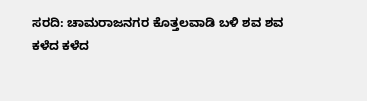ಸರದಿ: ಚಾಮರಾಜನಗರ ಕೊತ್ತಲವಾಡಿ ಬಳಿ ಶವ ಶವ
ಕಳೆದ ಕಳೆದ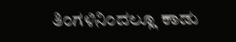ತಿಂಗಳಿನಿಂದಲ್ಲೂ ಕಾಡು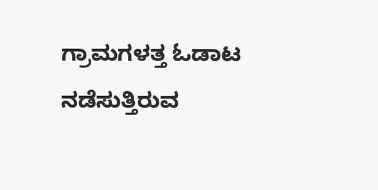ಗ್ರಾಮಗಳತ್ತ ಓಡಾಟ ನಡೆಸುತ್ತಿರುವ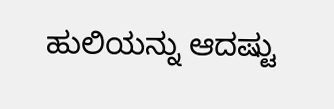ಹುಲಿಯನ್ನು ಆದಷ್ಟು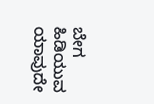ಬೇಗ ಹಿಡಿಯುವ ಯಾವುದೇ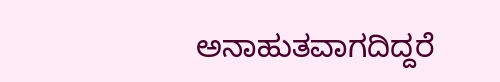ಅನಾಹುತವಾಗದಿದ್ದರೆ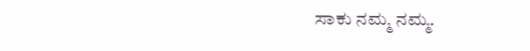ಸಾಕು ನಮ್ಮ ನಮ್ಮ.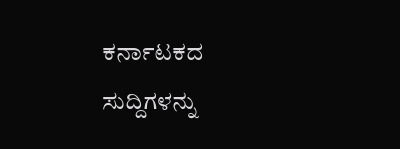ಕರ್ನಾಟಕದ ಸುದ್ದಿಗಳನ್ನು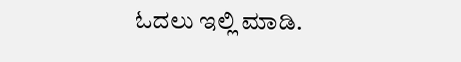ಓದಲು ಇಲ್ಲಿ ಮಾಡಿ.